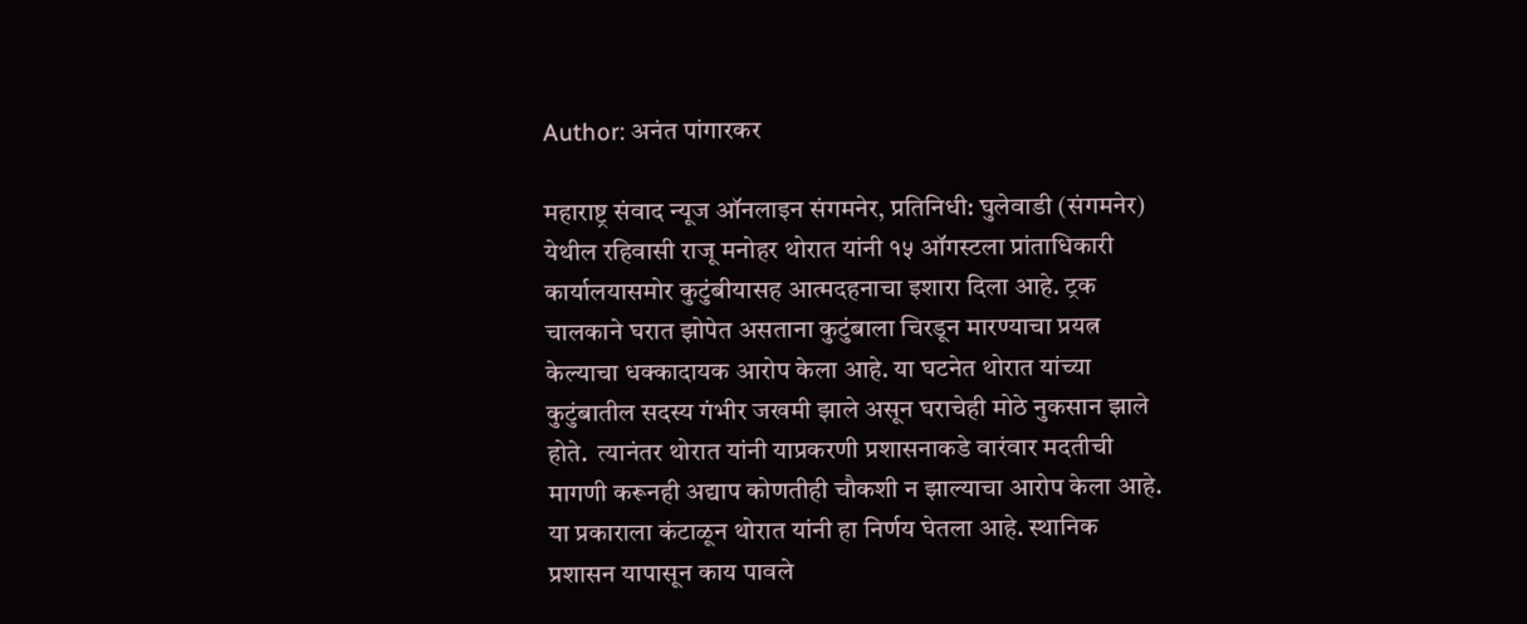Author: अनंत पांगारकर

महाराष्ट्र संवाद न्यूज ऑनलाइन संगमनेर, प्रतिनिधी: घुलेवाडी (संगमनेर) येथील रहिवासी राजू मनोहर थोरात यांनी १५ ऑगस्टला प्रांताधिकारी कार्यालयासमोर कुटुंबीयासह आत्मदहनाचा इशारा दिला आहे. ट्रक चालकाने घरात झोपेत असताना कुटुंबाला चिरडून मारण्याचा प्रयत्न केल्याचा धक्कादायक आरोप केला आहे. या घटनेत थोरात यांच्या कुटुंबातील सदस्य गंभीर जखमी झाले असून घराचेही मोठे नुकसान झाले होते.  त्यानंतर थोरात यांनी याप्रकरणी प्रशासनाकडे वारंवार मदतीची मागणी करूनही अद्याप कोणतीही चौकशी न झाल्याचा आरोप केला आहे. या प्रकाराला कंटाळून थोरात यांनी हा निर्णय घेतला आहे. स्थानिक प्रशासन यापासून काय पावले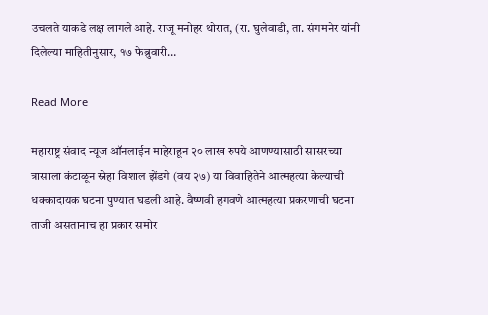उचलते याकडे लक्ष लागले आहे. राजू मनोहर थोरात, (रा. घुलेवाडी, ता. संगमनेर यांनी दिलेल्या माहितीनुसार, १७ फेब्रुवारी…

Read More

महाराष्ट्र संवाद न्यूज ऑनलाईन माहेराहून २० लाख रुपये आणण्यासाठी सासरच्या त्रासाला कंटाळून स्नेहा विशाल झेंडगे (वय २७) या विवाहितेने आत्महत्या केल्याची धक्कादायक घटना पुण्यात घडली आहे. वैष्णवी हगवणे आत्महत्या प्रकरणाची घटना ताजी असतानाच हा प्रकार समोर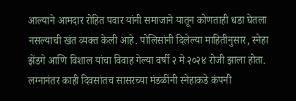आल्याने आमदार रोहित पवार यांनी समाजाने यातून कोणताही धडा घेतला नसल्याची खंत व्यक्त केली आहे. पोलिसांनी दिलेल्या माहितीनुसार, स्नेहा झेंडगे आणि विशाल यांचा विवाह गेल्या वर्षी २ मे २०२४ रोजी झाला होता. लग्नानंतर काही दिवसांतच सासरच्या मंडळींनी स्नेहाकडे कंपनी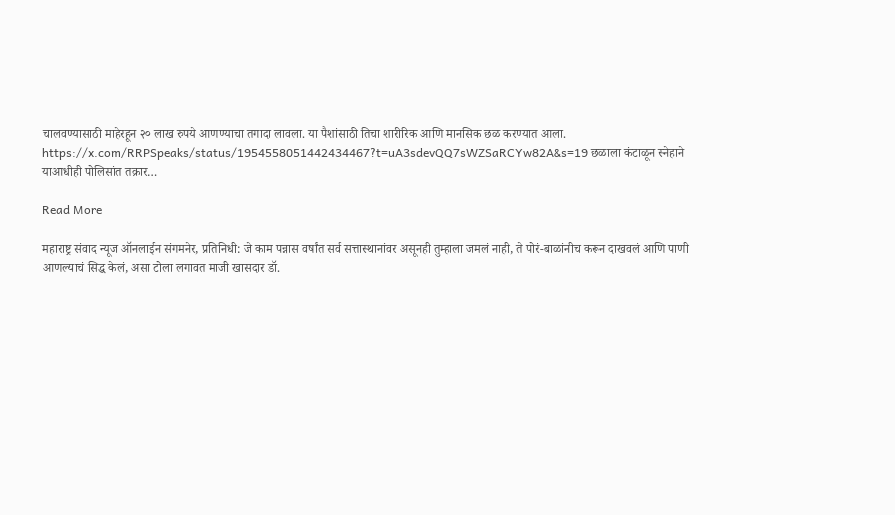चालवण्यासाठी माहेरहून २० लाख रुपये आणण्याचा तगादा लावला. या पैशांसाठी तिचा शारीरिक आणि मानसिक छळ करण्यात आला. https://x.com/RRPSpeaks/status/1954558051442434467?t=uA3sdevQQ7sWZSaRCYw82A&s=19 छळाला कंटाळून स्नेहाने याआधीही पोलिसांत तक्रार…

Read More

महाराष्ट्र संवाद न्यूज ऑनलाईन संगमनेर, प्रतिनिधी: जे काम पन्नास वर्षांत सर्व सत्तास्थानांवर असूनही तुम्हाला जमलं नाही, ते पोरं-बाळांनीच करून दाखवलं आणि पाणी आणल्याचं सिद्ध केलं, असा टोला लगावत माजी खासदार डॉ.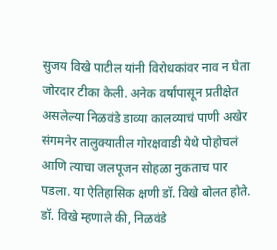सुजय विखे पाटील यांनी विरोधकांवर नाव न घेता जोरदार टीका केली. अनेक वर्षांपासून प्रतीक्षेत असलेल्या निळवंडे डाव्या कालव्याचं पाणी अखेर संगमनेर तालुक्यातील गोरक्षवाडी येथे पोहोचलं आणि त्याचा जलपूजन सोहळा नुकताच पार पडला. या ऐतिहासिक क्षणी डॉ. विखे बोलत होते.  डॉ. विखे म्हणाले की, निळवंडे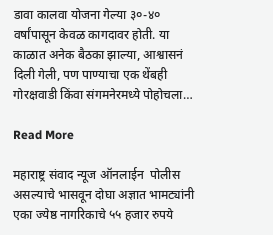डावा कालवा योजना गेल्या ३०-४० वर्षांपासून केवळ कागदावर होती. या काळात अनेक बैठका झाल्या, आश्वासनं दिली गेली, पण पाण्याचा एक थेंबही गोरक्षवाडी किंवा संगमनेरमध्ये पोहोचला…

Read More

महाराष्ट्र संवाद न्यूज ऑनलाईन  पोलीस असल्याचे भासवून दोघा अज्ञात भामट्यांनी एका ज्येष्ठ नागरिकाचे ५५ हजार रुपये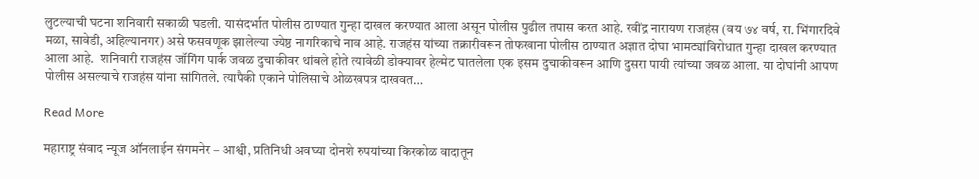लुटल्याची घटना शनिवारी सकाळी घडली. यासंदर्भात पोलीस ठाण्यात गुन्हा दाखल करण्यात आला असून पोलीस पुढील तपास करत आहे. रवींद्र नारायण राजहंस (वय ७४ वर्ष, रा. भिंगारदिवे मळा, सावेडी, अहिल्यानगर) असे फसवणूक झालेल्या ज्येष्ठ नागरिकाचे नाव आहे. राजहंस यांच्या तक्रारीवरून तोफखाना पोलीस ठाण्यात अज्ञात दोघा भामट्यांविरोधात गुन्हा दाखल करण्यात आला आहे.  शनिवारी राजहंस जॉगिंग पार्क जवळ दुचाकीवर थांबले होते त्यावेळी डोक्यावर हेल्मेट घातलेला एक इसम दुचाकीवरून आणि दुसरा पायी त्यांच्या जवळ आला. या दोघांनी आपण पोलीस असल्याचे राजहंस यांना सांगितले. त्यापैकी एकाने पोलिसाचे ओळखपत्र दाखवत…

Read More

महाराष्ट्र संवाद न्यूज ऑनलाईन संगमनेर – आश्वी, प्रतिनिधी अवघ्या दोनशे रुपयांच्या किरकोळ वादातून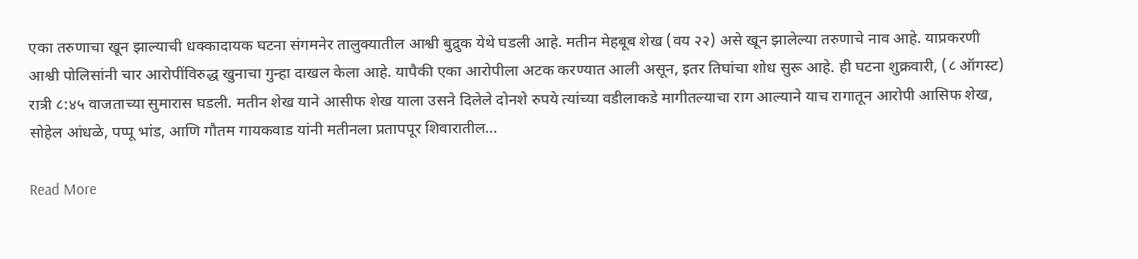एका तरुणाचा खून झाल्याची धक्कादायक घटना संगमनेर तालुक्यातील आश्वी बुद्रुक येथे घडली आहे. मतीन मेहबूब शेख (वय २२) असे खून झालेल्या तरुणाचे नाव आहे. याप्रकरणी आश्वी पोलिसांनी चार आरोपींविरुद्ध खुनाचा गुन्हा दाखल केला आहे. यापैकी एका आरोपीला अटक करण्यात आली असून, इतर तिघांचा शोध सुरू आहे. ही घटना शुक्रवारी, (८ ऑगस्ट) रात्री ८:४५ वाजताच्या सुमारास घडली. मतीन शेख याने आसीफ शेख याला उसने दिलेले दोनशे रुपये त्यांच्या वडीलाकडे मागीतल्याचा राग आल्याने याच रागातून आरोपी आसिफ शेख, सोहेल आंधळे, पप्पू भांड, आणि गौतम गायकवाड यांनी मतीनला प्रतापपूर शिवारातील…

Read More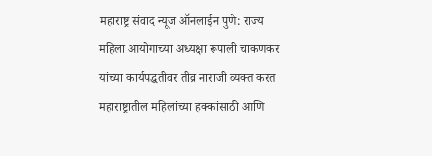महाराष्ट्र संवाद न्यूज ऑनलाईन पुणे: राज्य महिला आयोगाच्या अध्यक्षा रूपाली चाकणकर यांच्या कार्यपद्धतीवर तीव्र नाराजी व्यक्त करत महाराष्ट्रातील महिलांच्या हक्कांसाठी आणि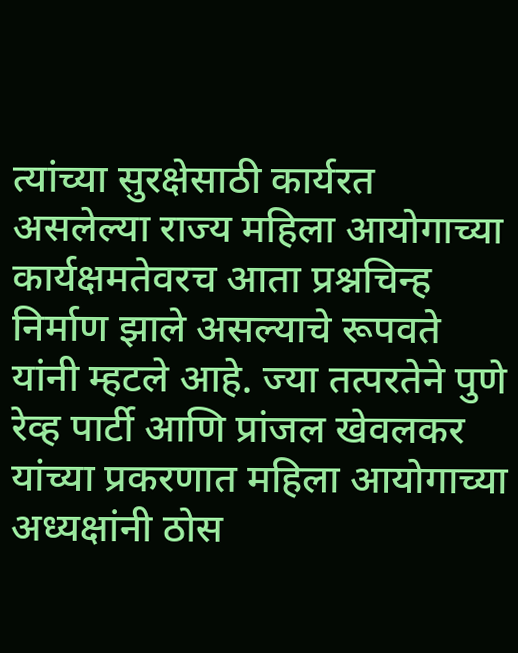त्यांच्या सुरक्षेसाठी कार्यरत असलेल्या राज्य महिला आयोगाच्या कार्यक्षमतेवरच आता प्रश्नचिन्ह निर्माण झाले असल्याचे रूपवते यांनी म्हटले आहे. ज्या तत्परतेने पुणे रेव्ह पार्टी आणि प्रांजल खेवलकर यांच्या प्रकरणात महिला आयोगाच्या अध्यक्षांनी ठोस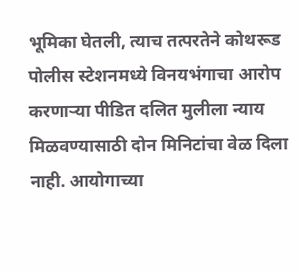भूमिका घेतली, त्याच तत्परतेने कोथरूड पोलीस स्टेशनमध्ये विनयभंगाचा आरोप करणाऱ्या पीडित दलित मुलीला न्याय मिळवण्यासाठी दोन मिनिटांचा वेळ दिला नाही. आयोगाच्या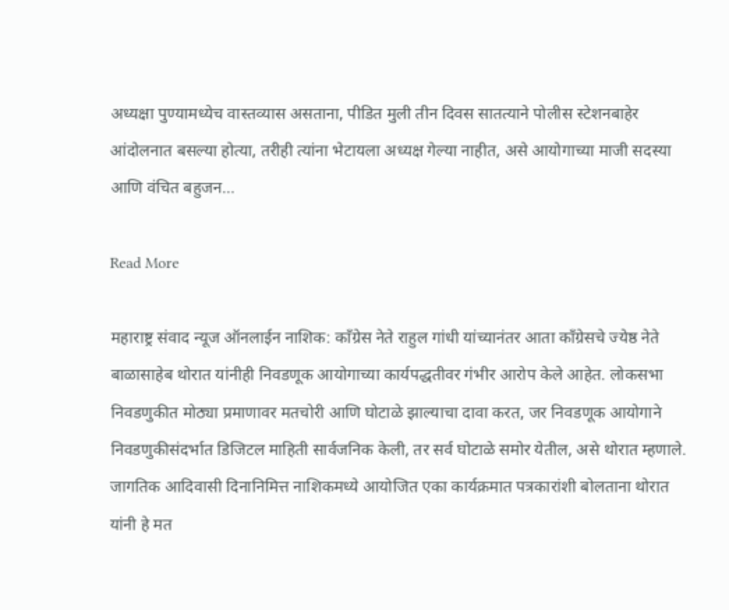अध्यक्षा पुण्यामध्येच वास्तव्यास असताना, पीडित मुली तीन दिवस सातत्याने पोलीस स्टेशनबाहेर आंदोलनात बसल्या होत्या, तरीही त्यांना भेटायला अध्यक्ष गेल्या नाहीत, असे आयोगाच्या माजी सदस्या आणि वंचित बहुजन…

Read More

महाराष्ट्र संवाद न्यूज ऑनलाईन नाशिक: काँग्रेस नेते राहुल गांधी यांच्यानंतर आता काँग्रेसचे ज्येष्ठ नेते बाळासाहेब थोरात यांनीही निवडणूक आयोगाच्या कार्यपद्धतीवर गंभीर आरोप केले आहेत. लोकसभा निवडणुकीत मोठ्या प्रमाणावर मतचोरी आणि घोटाळे झाल्याचा दावा करत, जर निवडणूक आयोगाने निवडणुकीसंदर्भात डिजिटल माहिती सार्वजनिक केली, तर सर्व घोटाळे समोर येतील, असे थोरात म्हणाले. जागतिक आदिवासी दिनानिमित्त नाशिकमध्ये आयोजित एका कार्यक्रमात पत्रकारांशी बोलताना थोरात यांनी हे मत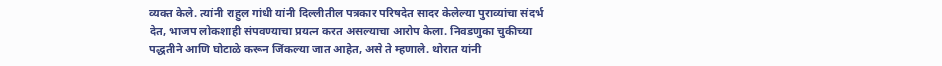व्यक्त केले. त्यांनी राहुल गांधी यांनी दिल्लीतील पत्रकार परिषदेत सादर केलेल्या पुराव्यांचा संदर्भ देत, भाजप लोकशाही संपवण्याचा प्रयत्न करत असल्याचा आरोप केला. निवडणुका चुकीच्या पद्धतीने आणि घोटाळे करून जिंकल्या जात आहेत, असे ते म्हणाले. थोरात यांनी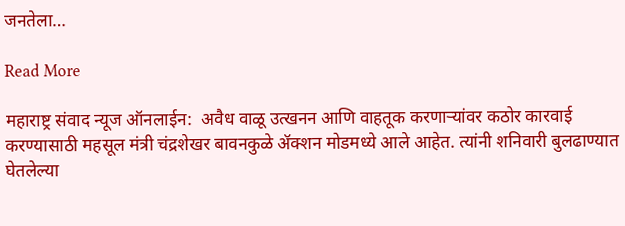जनतेला…

Read More

महाराष्ट्र संवाद न्यूज ऑनलाईन:  अवैध वाळू उत्खनन आणि वाहतूक करणाऱ्यांवर कठोर कारवाई करण्यासाठी महसूल मंत्री चंद्रशेखर बावनकुळे ॲक्शन मोडमध्ये आले आहेत. त्यांनी शनिवारी बुलढाण्यात घेतलेल्या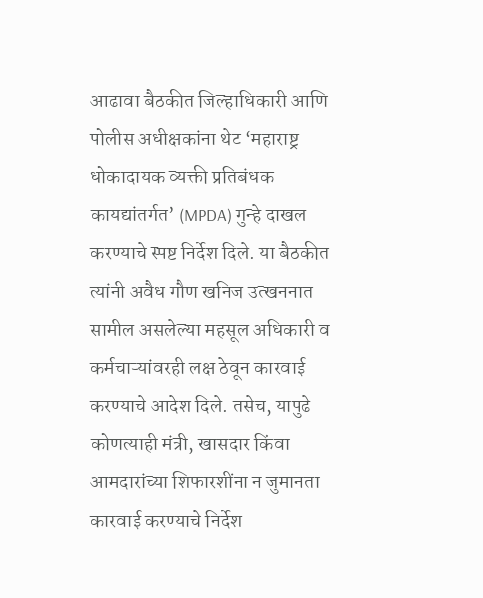आढावा बैठकीत जिल्हाधिकारी आणि पोलीस अधीक्षकांना थेट ‘महाराष्ट्र धोकादायक व्यक्ती प्रतिबंधक कायद्यांतर्गत’ (MPDA) गुन्हे दाखल करण्याचे स्पष्ट निर्देश दिले. या बैठकीत त्यांनी अवैध गौण खनिज उत्खननात सामील असलेल्या महसूल अधिकारी व कर्मचाऱ्यांवरही लक्ष ठेवून कारवाई करण्याचे आदेश दिले. तसेच, यापुढे कोणत्याही मंत्री, खासदार किंवा आमदारांच्या शिफारशींना न जुमानता कारवाई करण्याचे निर्देश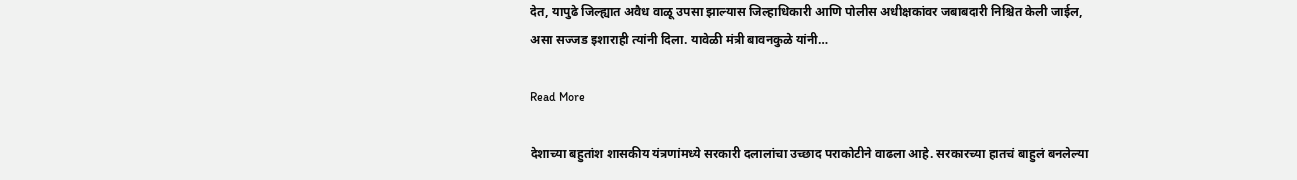देत, यापुढे जिल्ह्यात अवैध वाळू उपसा झाल्यास जिल्हाधिकारी आणि पोलीस अधीक्षकांवर जबाबदारी निश्चित केली जाईल, असा सज्जड इशाराही त्यांनी दिला. यावेळी मंत्री बावनकुळे यांनी…

Read More

देशाच्या बहुतांश शासकीय यंत्रणांमध्ये सरकारी दलालांचा उच्छाद पराकोटीने वाढला आहे. सरकारच्या हातचं बाहुलं बनलेल्या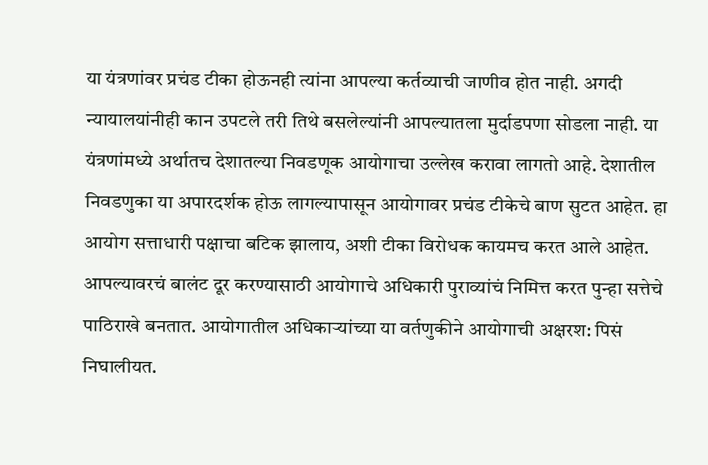या यंत्रणांवर प्रचंड टीका होऊनही त्यांना आपल्या कर्तव्याची जाणीव होत नाही. अगदी न्यायालयांनीही कान उपटले तरी तिथे बसलेल्यांनी आपल्यातला मुर्दाडपणा सोडला नाही. या यंत्रणांमध्ये अर्थातच देशातल्या निवडणूक आयोगाचा उल्लेख करावा लागतो आहे. देशातील निवडणुका या अपारदर्शक होऊ लागल्यापासून आयोगावर प्रचंड टीकेचे बाण सुटत आहेत. हा आयोग सत्ताधारी पक्षाचा बटिक झालाय, अशी टीका विरोधक कायमच करत आले आहेत. आपल्यावरचं बालंट दूर करण्यासाठी आयोगाचे अधिकारी पुराव्यांचं निमित्त करत पुन्हा सत्तेचे पाठिराखे बनतात. आयोगातील अधिकार्‍यांच्या या वर्तणुकीने आयोगाची अक्षरश: पिसं निघालीयत.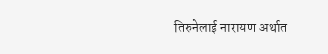तिरुनेलाई नारायण अर्थात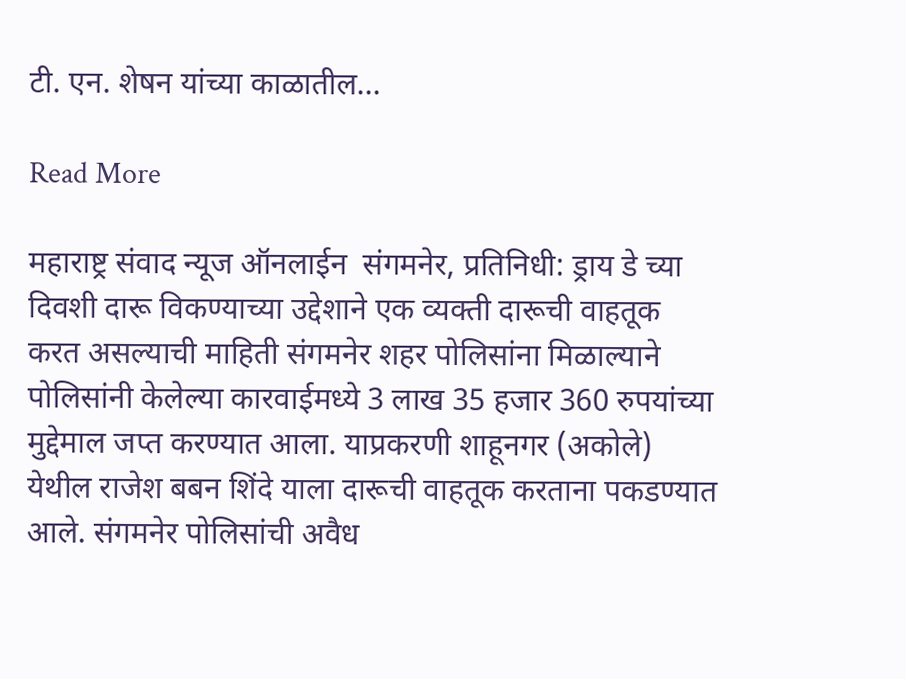टी. एन. शेषन यांच्या काळातील…

Read More

महाराष्ट्र संवाद न्यूज ऑनलाईन  संगमनेर, प्रतिनिधी: ड्राय डे च्या दिवशी दारू विकण्याच्या उद्देशाने एक व्यक्ती दारूची वाहतूक करत असल्याची माहिती संगमनेर शहर पोलिसांना मिळाल्याने पोलिसांनी केलेल्या कारवाईमध्ये 3 लाख 35 हजार 360 रुपयांच्या मुद्देमाल जप्त करण्यात आला. याप्रकरणी शाहूनगर (अकोले) येथील राजेश बबन शिंदे याला दारूची वाहतूक करताना पकडण्यात आले. संगमनेर पोलिसांची अवैध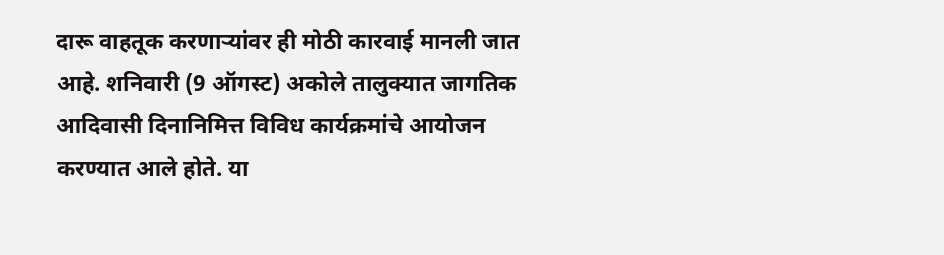दारू वाहतूक करणाऱ्यांवर ही मोठी कारवाई मानली जात आहे. शनिवारी (9 ऑगस्ट) अकोले तालुक्यात जागतिक आदिवासी दिनानिमित्त विविध कार्यक्रमांचे आयोजन करण्यात आले होते. या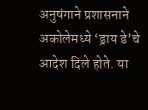अनुषंगाने प्रशासनाने अकोलेमध्ये ‘ड्राय डे’चे आदेश दिले होते. या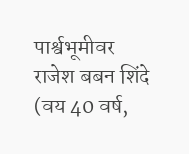पार्श्वभूमीवर राजेश बबन शिंदे (वय 40 वर्ष,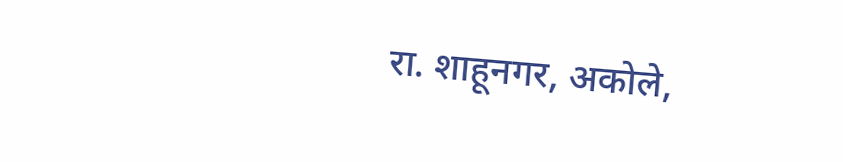रा. शाहूनगर, अकोले,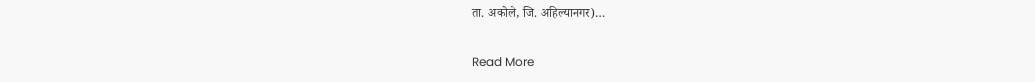ता. अकोले, जि. अहिल्यानगर)…

Read More